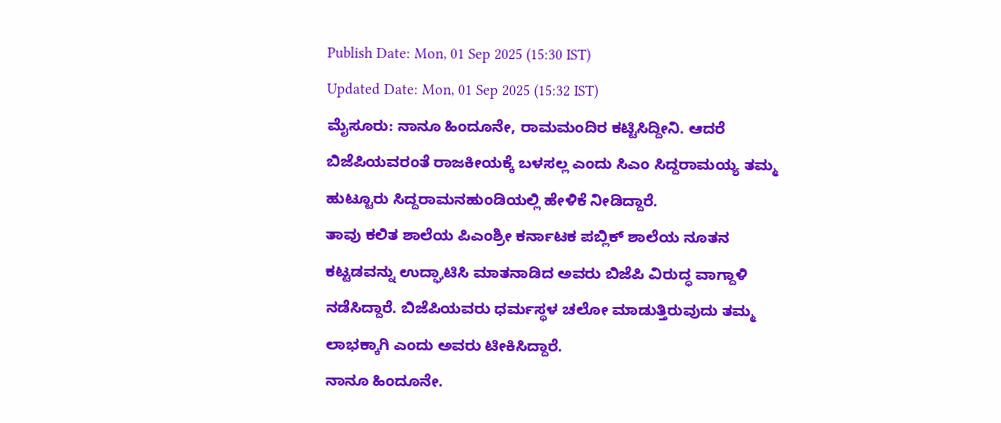Publish Date: Mon, 01 Sep 2025 (15:30 IST)
Updated Date: Mon, 01 Sep 2025 (15:32 IST)
ಮೈಸೂರು: ನಾನೂ ಹಿಂದೂನೇ, ರಾಮಮಂದಿರ ಕಟ್ಟಿಸಿದ್ದೀನಿ. ಆದರೆ ಬಿಜೆಪಿಯವರಂತೆ ರಾಜಕೀಯಕ್ಕೆ ಬಳಸಲ್ಲ ಎಂದು ಸಿಎಂ ಸಿದ್ದರಾಮಯ್ಯ ತಮ್ಮ ಹುಟ್ಟೂರು ಸಿದ್ದರಾಮನಹುಂಡಿಯಲ್ಲಿ ಹೇಳಿಕೆ ನೀಡಿದ್ದಾರೆ.
ತಾವು ಕಲಿತ ಶಾಲೆಯ ಪಿಎಂಶ್ರೀ ಕರ್ನಾಟಕ ಪಬ್ಲಿಕ್ ಶಾಲೆಯ ನೂತನ ಕಟ್ಟಡವನ್ನು ಉದ್ಘಾಟಿಸಿ ಮಾತನಾಡಿದ ಅವರು ಬಿಜೆಪಿ ವಿರುದ್ಧ ವಾಗ್ದಾಳಿ ನಡೆಸಿದ್ದಾರೆ. ಬಿಜೆಪಿಯವರು ಧರ್ಮಸ್ಥಳ ಚಲೋ ಮಾಡುತ್ತಿರುವುದು ತಮ್ಮ ಲಾಭಕ್ಕಾಗಿ ಎಂದು ಅವರು ಟೀಕಿಸಿದ್ದಾರೆ.
ನಾನೂ ಹಿಂದೂನೇ.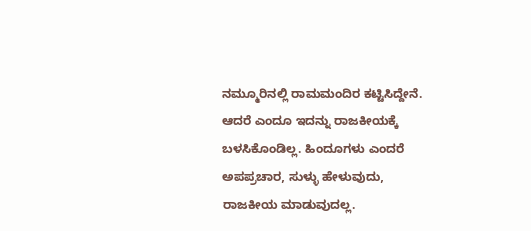ನಮ್ಮೂರಿನಲ್ಲಿ ರಾಮಮಂದಿರ ಕಟ್ಟಿಸಿದ್ದೇನೆ. ಆದರೆ ಎಂದೂ ಇದನ್ನು ರಾಜಕೀಯಕ್ಕೆ ಬಳಸಿಕೊಂಡಿಲ್ಲ. ಹಿಂದೂಗಳು ಎಂದರೆ ಅಪಪ್ರಚಾರ, ಸುಳ್ಳು ಹೇಳುವುದು, ರಾಜಕೀಯ ಮಾಡುವುದಲ್ಲ.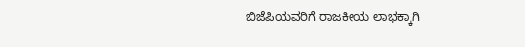ಬಿಜೆಪಿಯವರಿಗೆ ರಾಜಕೀಯ ಲಾಭಕ್ಕಾಗಿ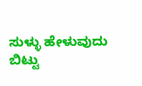ಸುಳ್ಳು ಹೇಳುವುದು ಬಿಟ್ಟು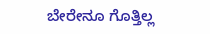ಬೇರೇನೂ ಗೊತ್ತಿಲ್ಲ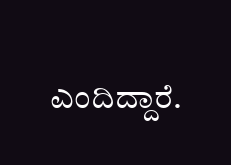ಎಂದಿದ್ದಾರೆ.